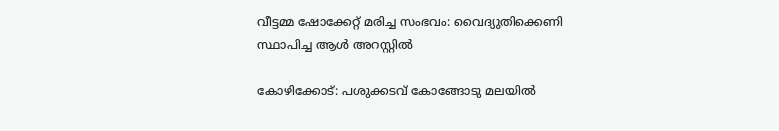വീട്ടമ്മ ഷോക്കേറ്റ് മരിച്ച സംഭവം: വൈദ്യുതിക്കെണി സ്ഥാപിച്ച ആൾ അറസ്റ്റിൽ

കോഴിക്കോട്: പശുക്കടവ് കോങ്ങോടു മലയില്‍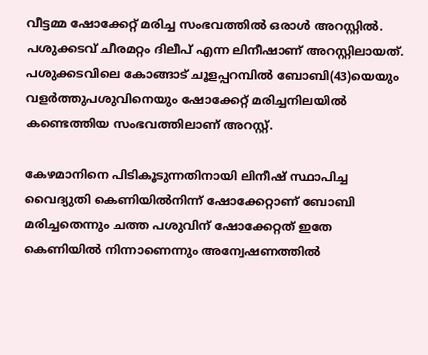വീട്ടമ്മ ഷോക്കേറ്റ് മരിച്ച സംഭവത്തില്‍ ഒരാള്‍ അറസ്റ്റില്‍. പശുക്കടവ് ചീരമറ്റം ദിലീപ് എന്ന ലിനീഷാണ് അറസ്റ്റിലായത്. പശുക്കടവിലെ കോങ്ങാട് ചൂളപ്പറമ്പിൽ ബോബി(43)യെയും വളർത്തുപശുവിനെയും ഷോക്കേറ്റ് മരിച്ചനിലയിൽ കണ്ടെത്തിയ സംഭവത്തിലാണ് അറസ്റ്റ്.

കേഴമാനിനെ പിടികൂടുന്നതിനായി ലിനീഷ് സ്ഥാപിച്ച വൈദ്യുതി കെണിയില്‍നിന്ന് ഷോക്കേറ്റാണ് ബോബി മരിച്ചതെന്നും ചത്ത പശുവിന് ഷോക്കേറ്റത് ഇതേ കെണിയില്‍ നിന്നാണെന്നും അന്വേഷണത്തില്‍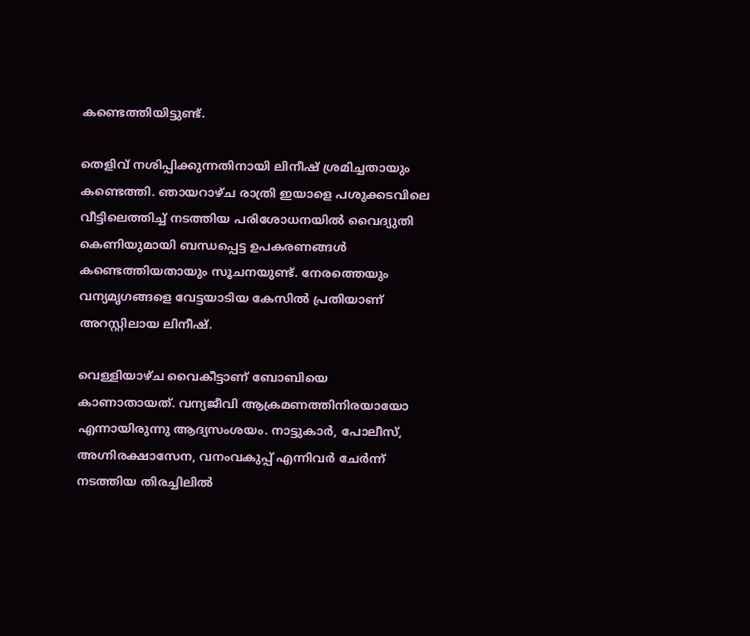കണ്ടെത്തിയിട്ടുണ്ട്.

തെളിവ് നശിപ്പിക്കുന്നതിനായി ലിനീഷ് ശ്രമിച്ചതായും കണ്ടെത്തി. ഞായറാഴ്ച രാത്രി ഇയാളെ പശുക്കടവിലെ വീട്ടിലെത്തിച്ച് നടത്തിയ പരിശോധനയില്‍ വൈദ്യുതി കെണിയുമായി ബന്ധപ്പെട്ട ഉപകരണങ്ങള്‍ കണ്ടെത്തിയതായും സൂചനയുണ്ട്. നേരത്തെയും വന്യമൃഗങ്ങളെ വേട്ടയാടിയ കേസില്‍ പ്രതിയാണ് അറസ്റ്റിലായ ലിനീഷ്.

വെള്ളിയാഴ്ച വൈകീട്ടാണ് ബോബിയെ കാണാതായത്. വന്യജീവി ആക്രമണത്തിനിരയായോ എന്നായിരുന്നു ആദ്യസംശയം. നാട്ടുകാർ, പോലീസ്, അഗ്നിരക്ഷാസേന, വനംവകുപ്പ് എന്നിവര്‍ ചേർന്ന് നടത്തിയ തിരച്ചിലിൽ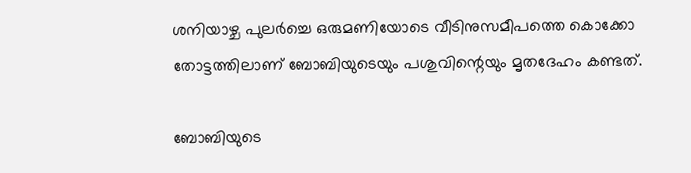ശനിയാഴ്ച പുലർച്ചെ ഒരുമണിയോടെ വീടിനുസമീപത്തെ കൊക്കോ തോട്ടത്തിലാണ് ബോബിയുടെയും പശുവിന്റെയും മൃതദേഹം കണ്ടത്.

ബോബിയുടെ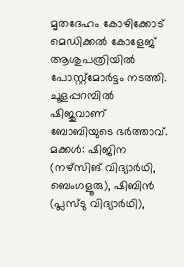മൃതദേഹം കോഴിക്കോട് മെഡിക്കൽ കോളേജ് ആശുപത്രിയിൽ പോസ്റ്റ്‌മോർട്ടം നടത്തി. ചൂളപ്പറമ്പിൽ ഷിജുവാണ് ബോബിയുടെ ഭർത്താവ്. മക്കൾ: ഷിജിന (നഴ്‌സിങ് വിദ്യാർഥി, ബെംഗളൂരു), ഷിബിൻ (പ്ലസ്ടു വിദ്യാർഥി),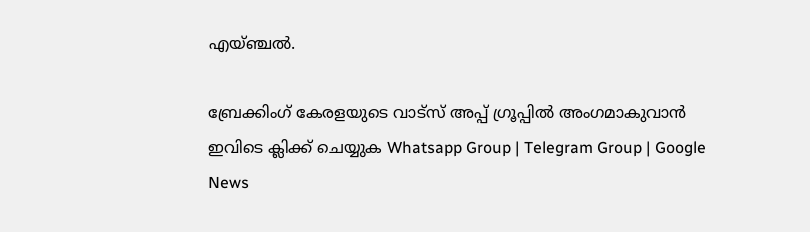എയ്ഞ്ചൽ.

ബ്രേക്കിംഗ് കേരളയുടെ വാട്സ് അപ്പ് ഗ്രൂപ്പിൽ അംഗമാകുവാൻ ഇവിടെ ക്ലിക്ക് ചെയ്യുക Whatsapp Group | Telegram Group | Google News